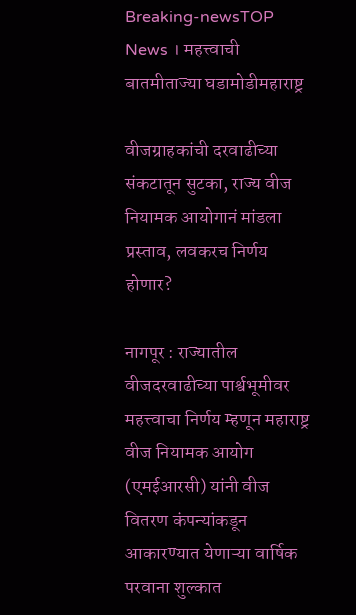Breaking-newsTOP News । महत्त्वाची बातमीताज्या घडामोडीमहाराष्ट्र

वीजग्राहकांची दरवाढीच्या संकटातून सुटका, राज्य वीज नियामक आयोगानं मांडला प्रस्ताव, लवकरच निर्णय होणार?

नागपूर : राज्यातील वीजदरवाढीच्या पार्श्वभूमीवर महत्त्वाचा निर्णय म्हणून महाराष्ट्र वीज नियामक आयोग (एमईआरसी) यांनी वीज वितरण कंपन्यांकडून आकारण्यात येणाऱ्या वार्षिक परवाना शुल्कात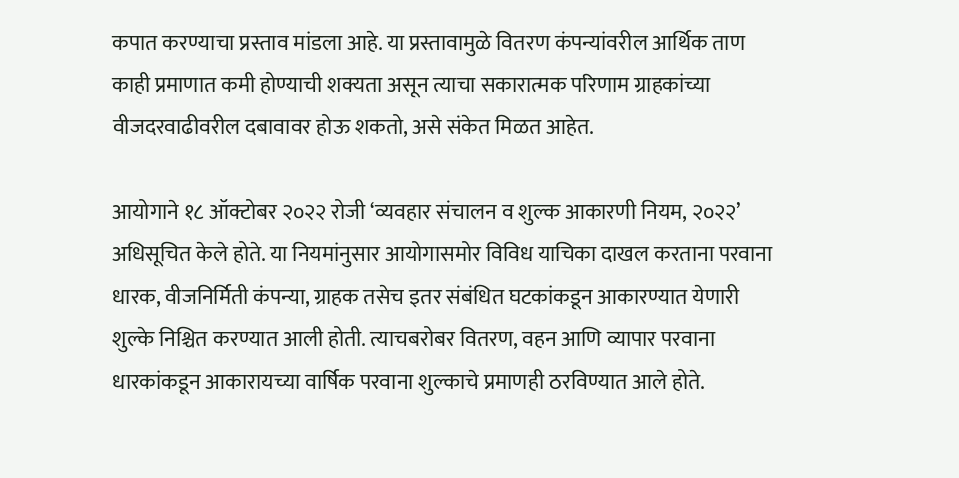कपात करण्याचा प्रस्ताव मांडला आहे. या प्रस्तावामुळे वितरण कंपन्यांवरील आर्थिक ताण काही प्रमाणात कमी होण्याची शक्यता असून त्याचा सकारात्मक परिणाम ग्राहकांच्या वीजदरवाढीवरील दबावावर होऊ शकतो, असे संकेत मिळत आहेत.

आयोगाने १८ ऑक्टोबर २०२२ रोजी ‘व्यवहार संचालन व शुल्क आकारणी नियम, २०२२’ अधिसूचित केले होते. या नियमांनुसार आयोगासमोर विविध याचिका दाखल करताना परवाना धारक, वीजनिर्मिती कंपन्या, ग्राहक तसेच इतर संबंधित घटकांकडून आकारण्यात येणारी शुल्के निश्चित करण्यात आली होती. त्याचबरोबर वितरण, वहन आणि व्यापार परवाना धारकांकडून आकारायच्या वार्षिक परवाना शुल्काचे प्रमाणही ठरविण्यात आले होते.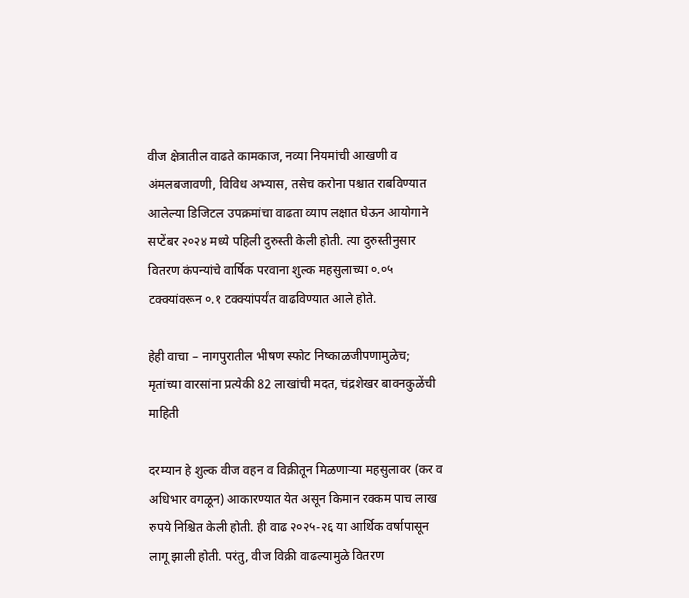वीज क्षेत्रातील वाढते कामकाज, नव्या नियमांची आखणी व अंमलबजावणी, विविध अभ्यास, तसेच करोना पश्चात राबविण्यात आलेल्या डिजिटल उपक्रमांचा वाढता व्याप लक्षात घेऊन आयोगाने सप्टेंबर २०२४ मध्ये पहिली दुरुस्ती केली होती. त्या दुरुस्तीनुसार वितरण कंपन्यांचे वार्षिक परवाना शुल्क महसुलाच्या ०.०५ टक्क्यांवरून ०.१ टक्क्यांपर्यंत वाढविण्यात आले होते.

हेही वाचा – नागपुरातील भीषण स्फोट निष्काळजीपणामुळेच; मृतांच्या वारसांना प्रत्येकी 82 लाखांची मदत, चंद्रशेखर बावनकुळेंची माहिती

दरम्यान हे शुल्क वीज वहन व विक्रीतून मिळणाऱ्या महसुलावर (कर व अधिभार वगळून) आकारण्यात येत असून किमान रक्कम पाच लाख रुपये निश्चित केली होती. ही वाढ २०२५-२६ या आर्थिक वर्षापासून लागू झाली होती. परंतु, वीज विक्री वाढल्यामुळे वितरण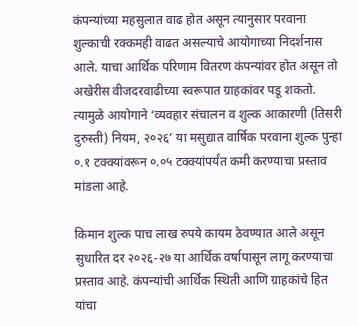कंपन्यांच्या महसुलात वाढ होत असून त्यानुसार परवाना शुल्काची रक्कमही वाढत असल्याचे आयोगाच्या निदर्शनास आले. याचा आर्थिक परिणाम वितरण कंपन्यांवर होत असून तो अखेरीस वीजदरवाढीच्या स्वरूपात ग्राहकांवर पडू शकतो. त्यामुळे आयोगाने ‘व्यवहार संचालन व शुल्क आकारणी (तिसरी दुरुस्ती) नियम, २०२६’ या मसुद्यात वार्षिक परवाना शुल्क पुन्हा ०.१ टक्क्यांवरून ०.०५ टक्क्यांपर्यंत कमी करण्याचा प्रस्ताव मांडला आहे.

किमान शुल्क पाच लाख रुपये कायम ठेवण्यात आले असून सुधारित दर २०२६-२७ या आर्थिक वर्षापासून लागू करण्याचा प्रस्ताव आहे. कंपन्यांची आर्थिक स्थिती आणि ग्राहकांचे हित यांचा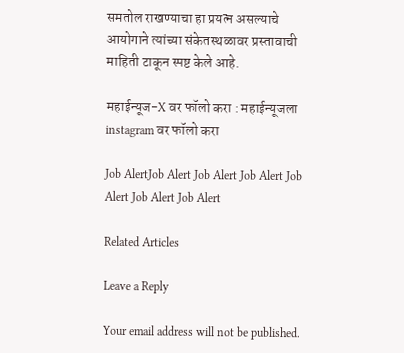समतोल राखण्याचा हा प्रयत्न असल्याचे आयोगाने त्यांच्या संकेतस्थळावर प्रस्तावाची माहिती टाकून स्पष्ट केले आहे.

महाईन्यूज-X वर फॉलो करा : महाईन्यूजला instagram वर फॉलो करा

Job AlertJob Alert Job Alert Job Alert Job Alert Job Alert Job Alert

Related Articles

Leave a Reply

Your email address will not be published.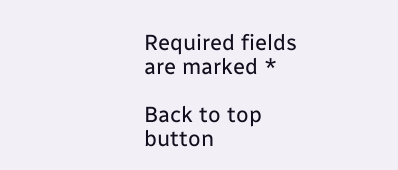Required fields are marked *

Back to top button